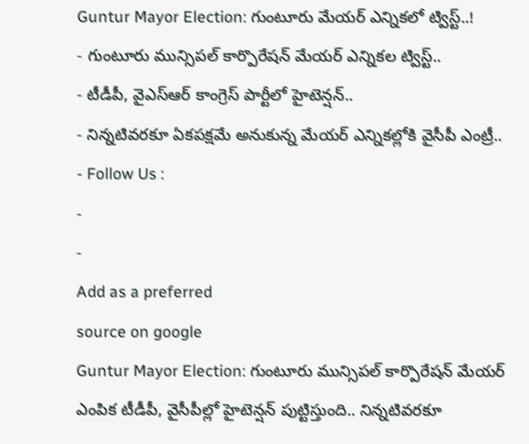Guntur Mayor Election: గుంటూరు మేయర్ ఎన్నికలో ట్విస్ట్..!
- గుంటూరు మున్సిపల్ కార్పొరేషన్ మేయర్ ఎన్నికల ట్విస్ట్..
- టీడీపీ, వైఎస్ఆర్ కాంగ్రెస్ పార్టీలో హైటెన్షన్..
- నిన్నటివరకూ ఏకపక్షమే అనుకున్న మేయర్ ఎన్నికల్లోకి వైసీపీ ఎంట్రీ..
- Follow Us :
-
-
Add as a preferred
source on google
Guntur Mayor Election: గుంటూరు మున్సిపల్ కార్పొరేషన్ మేయర్ ఎంపిక టీడీపీ, వైసీపీల్లో హైటెన్షన్ పుట్టిస్తుంది.. నిన్నటివరకూ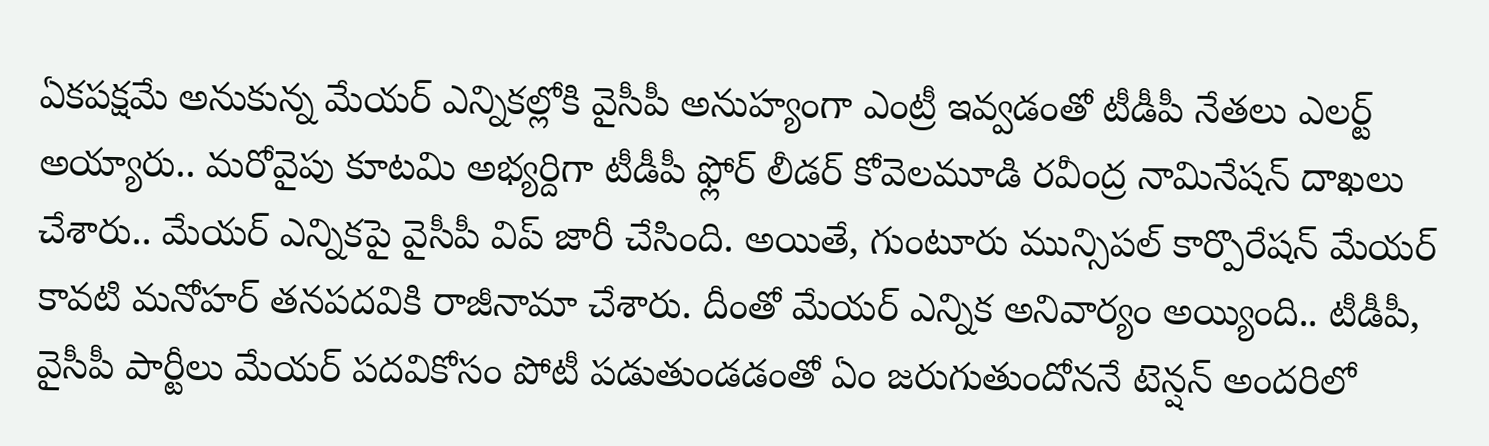ఏకపక్షమే అనుకున్న మేయర్ ఎన్నికల్లోకి వైసీపీ అనుహ్యంగా ఎంట్రీ ఇవ్వడంతో టీడీపీ నేతలు ఎలర్ట్ అయ్యారు.. మరోవైపు కూటమి అభ్యర్దిగా టీడీపీ ఫ్లోర్ లీడర్ కోవెలమూడి రవీంద్ర నామినేషన్ దాఖలు చేశారు.. మేయర్ ఎన్నికపై వైసీపీ విప్ జారీ చేసింది. అయితే, గుంటూరు మున్సిపల్ కార్పొరేషన్ మేయర్ కావటి మనోహర్ తనపదవికి రాజీనామా చేశారు. దీంతో మేయర్ ఎన్నిక అనివార్యం అయ్యింది.. టీడీపీ, వైసీపీ పార్టీలు మేయర్ పదవికోసం పోటీ పడుతుండడంతో ఏం జరుగుతుందోననే టెన్షన్ అందరిలో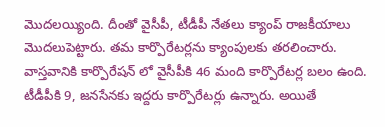మొదలయ్యింది. దీంతో వైసీపీ, టీడీపీ నేతలు క్యాంప్ రాజకీయాలు మొదలుపెట్టారు. తమ కార్పొరేటర్లను క్యాంపులకు తరలించారు. వాస్తవానికి కార్పొరేషన్ లో వైసీపీకి 46 మంది కార్పొరేటర్ల బలం ఉంది. టీడీపీకి 9, జనసేనకు ఇద్దరు కార్పొరేటర్లు ఉన్నారు. అయితే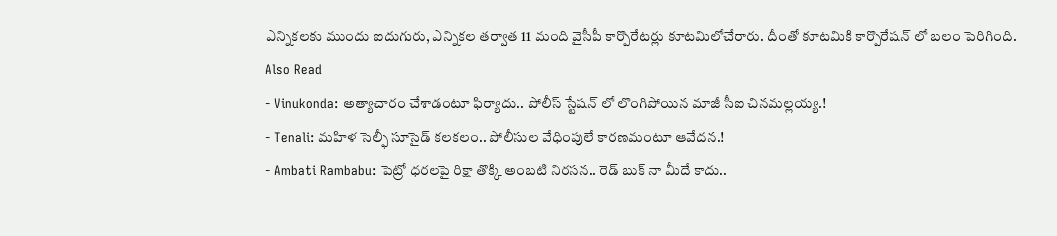ఎన్నికలకు ముందు ఐదుగురు, ఎన్నికల తర్వాత 11 మంది వైసీపీ కార్పొరేటర్లు కూటమిలోచేరారు. దీంతో కూటమికి కార్పొరేషన్ లో బలం పెరిగింది.
Also Read
- Vinukonda: అత్యాచారం చేశాడంటూ ఫిర్యాదు.. పోలీస్ స్టేషన్ లో లొంగిపోయిన మాజీ సీఐ చినమల్లయ్య.!
- Tenali: మహిళ సెల్ఫీ సూసైడ్ కలకలం.. పోలీసుల వేధింపులే కారణమంటూ ఆవేదన.!
- Ambati Rambabu: పెట్రో ధరలపై రిక్షా తొక్కి అంబటి నిరసన.. రెడ్ బుక్ నా మీదే కాదు..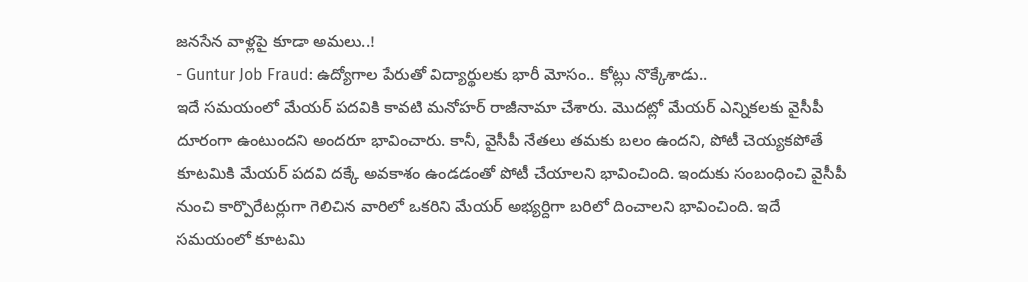జనసేన వాళ్లపై కూడా అమలు..!
- Guntur Job Fraud: ఉద్యోగాల పేరుతో విద్యార్థులకు భారీ మోసం.. కోట్లు నొక్కేశాడు..
ఇదే సమయంలో మేయర్ పదవికి కావటి మనోహర్ రాజీనామా చేశారు. మొదట్లో మేయర్ ఎన్నికలకు వైసీపీ దూరంగా ఉంటుందని అందరూ భావించారు. కానీ, వైసీపీ నేతలు తమకు బలం ఉందని, పోటీ చెయ్యకపోతే కూటమికి మేయర్ పదవి దక్కే అవకాశం ఉండడంతో పోటీ చేయాలని భావించింది. ఇందుకు సంబంధించి వైసీపీ నుంచి కార్పొరేటర్లుగా గెలిచిన వారిలో ఒకరిని మేయర్ అభ్యర్దిగా బరిలో దించాలని భావించింది. ఇదే సమయంలో కూటమి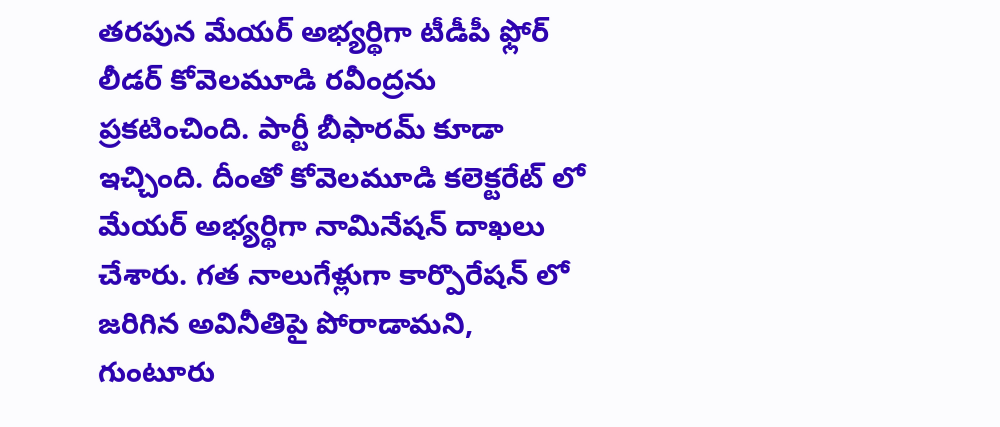తరపున మేయర్ అభ్యర్థిగా టీడీపీ ఫ్లోర్ లీడర్ కోవెలమూడి రవీంద్రను ప్రకటించింది. పార్టీ బీఫారమ్ కూడా ఇచ్చింది. దీంతో కోవెలమూడి కలెక్టరేట్ లో మేయర్ అభ్యర్థిగా నామినేషన్ దాఖలు చేశారు. గత నాలుగేళ్లుగా కార్పొరేషన్ లో జరిగిన అవినీతిపై పోరాడామని, గుంటూరు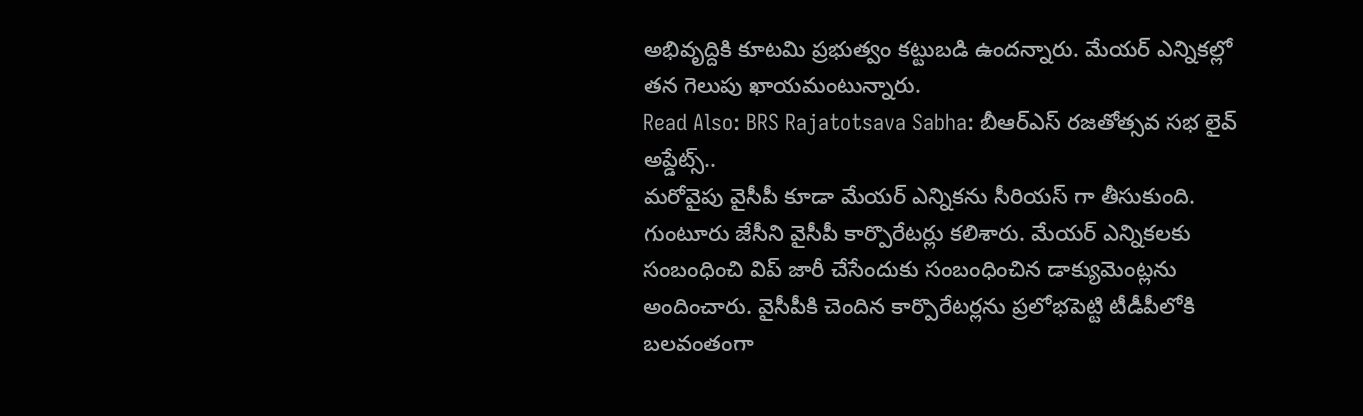అభివృద్దికి కూటమి ప్రభుత్వం కట్టుబడి ఉందన్నారు. మేయర్ ఎన్నికల్లో తన గెలుపు ఖాయమంటున్నారు.
Read Also: BRS Rajatotsava Sabha: బీఆర్ఎస్ రజతోత్సవ సభ లైవ్ అప్డేట్స్..
మరోవైపు వైసీపీ కూడా మేయర్ ఎన్నికను సీరియస్ గా తీసుకుంది. గుంటూరు జేసీని వైసీపీ కార్పొరేటర్లు కలిశారు. మేయర్ ఎన్నికలకు సంబంధించి విప్ జారీ చేసేందుకు సంబంధించిన డాక్యుమెంట్లను అందించారు. వైసీపీకి చెందిన కార్పొరేటర్లను ప్రలోభపెట్టి టీడీపీలోకి బలవంతంగా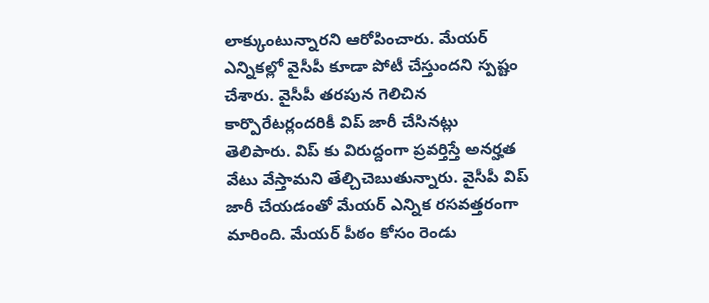లాక్కుంటున్నారని ఆరోపించారు. మేయర్ ఎన్నికల్లో వైసీపీ కూడా పోటీ చేస్తుందని స్పష్టం చేశారు. వైసీపీ తరపున గెలిచిన కార్పొరేటర్లందరికీ విప్ జారీ చేసినట్లు తెలిపారు. విప్ కు విరుద్దంగా ప్రవర్తిస్తే అనర్హత వేటు వేస్తామని తేల్చిచెబుతున్నారు. వైసీపీ విప్ జారీ చేయడంతో మేయర్ ఎన్నిక రసవత్తరంగా మారింది. మేయర్ పీఠం కోసం రెండు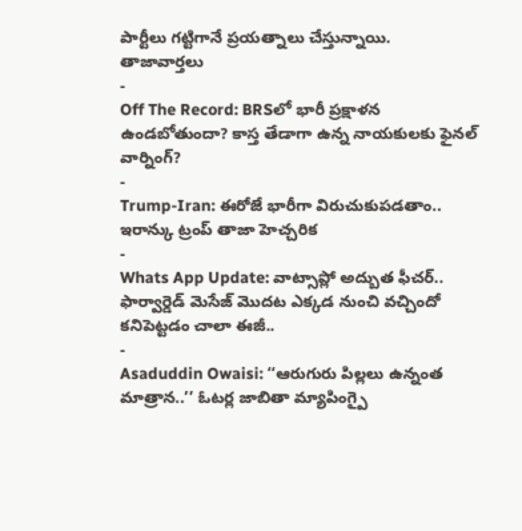పార్టీలు గట్టిగానే ప్రయత్నాలు చేస్తున్నాయి.
తాజావార్తలు
-
Off The Record: BRSలో భారీ ప్రక్షాళన ఉండబోతుందా? కాస్త తేడాగా ఉన్న నాయకులకు ఫైనల్ వార్నింగ్?
-
Trump-Iran: ఈరోజే భారీగా విరుచుకుపడతాం.. ఇరాన్కు ట్రంప్ తాజా హెచ్చరిక
-
Whats App Update: వాట్సాప్లో అద్బుత ఫీచర్.. ఫార్వార్డెడ్ మెసేజ్ మొదట ఎక్కడ నుంచి వచ్చిందో కనిపెట్టడం చాలా ఈజీ..
-
Asaduddin Owaisi: ‘‘ఆరుగురు పిల్లలు ఉన్నంత మాత్రాన..’’ ఓటర్ల జాబితా మ్యాపింగ్పై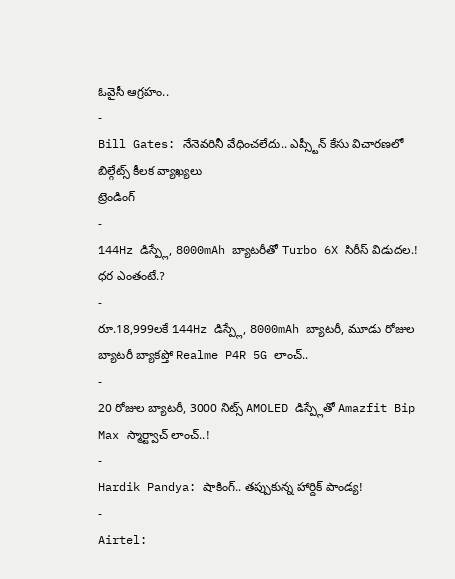ఓవైసీ ఆగ్రహం..
-
Bill Gates: నేనెవరినీ వేధించలేదు.. ఎప్స్టీన్ కేసు విచారణలో బిల్గేట్స్ కీలక వ్యాఖ్యలు
ట్రెండింగ్
-
144Hz డిస్ప్లే, 8000mAh బ్యాటరీతో Turbo 6X సిరీస్ విడుదల.! ధర ఎంతంటే.?
-
రూ.18,999లకే 144Hz డిస్ప్లే, 8000mAh బ్యాటరీ, మూడు రోజుల బ్యాటరీ బ్యాకప్తో Realme P4R 5G లాంచ్..
-
20 రోజుల బ్యాటరీ, 3000 నిట్స్ AMOLED డిస్ప్లేతో Amazfit Bip Max స్మార్ట్వాచ్ లాంచ్..!
-
Hardik Pandya: షాకింగ్.. తప్పుకున్న హార్దిక్ పాండ్య!
-
Airtel: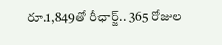రూ.1,849తో రీఛార్జ్.. 365 రోజుల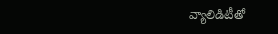వ్యాలిడిటీతో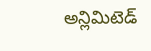అన్లిమిటెడ్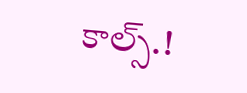కాల్స్.!